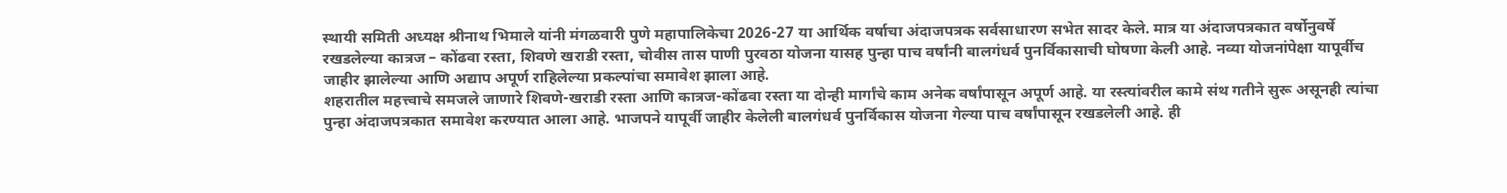स्थायी समिती अध्यक्ष श्रीनाथ भिमाले यांनी मंगळवारी पुणे महापालिकेचा 2026-27 या आर्थिक वर्षाचा अंदाजपत्रक सर्वसाधारण सभेत सादर केले. मात्र या अंदाजपत्रकात वर्षोनुवर्षे रखडलेल्या कात्रज – कोंढवा रस्ता, शिवणे खराडी रस्ता, चोवीस तास पाणी पुरवठा योजना यासह पुन्हा पाच वर्षांनी बालगंधर्व पुनर्विकासाची घोषणा केली आहे. नव्या योजनांपेक्षा यापूर्वीच जाहीर झालेल्या आणि अद्याप अपूर्ण राहिलेल्या प्रकल्पांचा समावेश झाला आहे.
शहरातील महत्त्वाचे समजले जाणारे शिवणे-खराडी रस्ता आणि कात्रज-कोंढवा रस्ता या दोन्ही मार्गांचे काम अनेक वर्षांपासून अपूर्ण आहे. या रस्त्यांवरील कामे संथ गतीने सुरू असूनही त्यांचा पुन्हा अंदाजपत्रकात समावेश करण्यात आला आहे. भाजपने यापूर्वी जाहीर केलेली बालगंधर्व पुनर्विकास योजना गेल्या पाच वर्षांपासून रखडलेली आहे. ही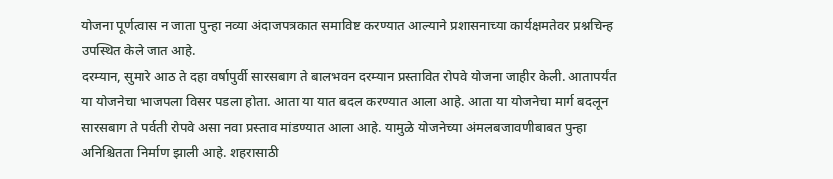योजना पूर्णत्वास न जाता पुन्हा नव्या अंदाजपत्रकात समाविष्ट करण्यात आल्याने प्रशासनाच्या कार्यक्षमतेवर प्रश्नचिन्ह उपस्थित केले जात आहे.
दरम्यान, सुमारे आठ ते दहा वर्षापुर्वी सारसबाग ते बालभवन दरम्यान प्रस्तावित रोपवे योजना जाहीर केली. आतापर्यंत या योजनेचा भाजपला विसर पडला होता. आता या यात बदल करण्यात आला आहे. आता या योजनेचा मार्ग बदलून सारसबाग ते पर्वती रोपवे असा नवा प्रस्ताव मांडण्यात आला आहे. यामुळे योजनेच्या अंमलबजावणीबाबत पुन्हा अनिश्चितता निर्माण झाली आहे. शहरासाठी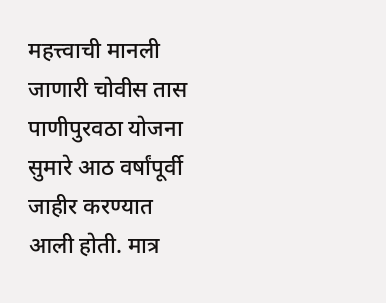महत्त्वाची मानली जाणारी चोवीस तास पाणीपुरवठा योजना सुमारे आठ वर्षांपूर्वी जाहीर करण्यात आली होती. मात्र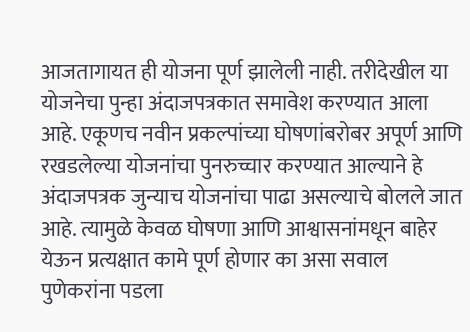आजतागायत ही योजना पूर्ण झालेली नाही. तरीदेखील या योजनेचा पुन्हा अंदाजपत्रकात समावेश करण्यात आला आहे. एकूणच नवीन प्रकल्पांच्या घोषणांबरोबर अपूर्ण आणि रखडलेल्या योजनांचा पुनरुच्चार करण्यात आल्याने हे अंदाजपत्रक जुन्याच योजनांचा पाढा असल्याचे बोलले जात आहे. त्यामुळे केवळ घोषणा आणि आश्वासनांमधून बाहेर येऊन प्रत्यक्षात कामे पूर्ण होणार का असा सवाल पुणेकरांना पडला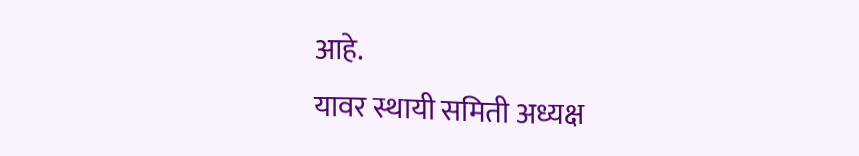आहे.
यावर स्थायी समिती अध्यक्ष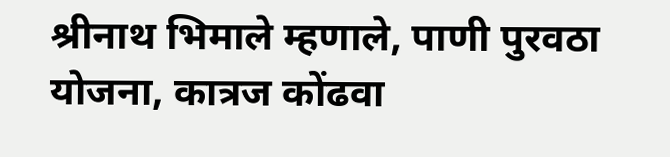श्रीनाथ भिमाले म्हणाले, पाणी पुरवठा योजना, कात्रज कोंढवा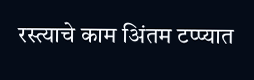रस्त्याचे काम अिंतम टप्प्यात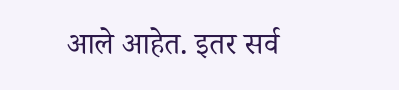आले आहेत. इतर सर्व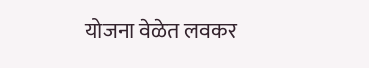योजना वेळेत लवकर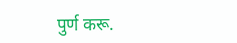पुर्ण करू.